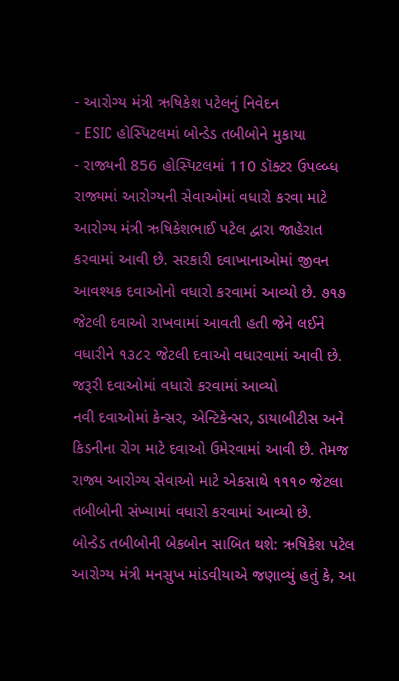- આરોગ્ય મંત્રી ઋષિકેશ પટેલનું નિવેદન
- ESIC હોસ્પિટલમાં બોન્ડેડ તબીબોને મુકાયા
- રાજ્યની 856 હોસ્પિટલમાં 110 ડૉક્ટર ઉપલ્બ્ધ
રાજ્યમાં આરોગ્યની સેવાઓમાં વધારો કરવા માટે આરોગ્ય મંત્રી ઋષિકેશભાઈ પટેલ દ્વારા જાહેરાત કરવામાં આવી છે. સરકારી દવાખાનાઓમાં જીવન આવશ્યક દવાઓનો વધારો કરવામાં આવ્યો છે. ૭૧૭ જેટલી દવાઓ રાખવામાં આવતી હતી જેને લઈને વધારીને ૧૩૮૨ જેટલી દવાઓ વધારવામાં આવી છે.
જરૂરી દવાઓમાં વધારો કરવામાં આવ્યો
નવી દવાઓમાં કેન્સર, એન્ટિકેન્સર, ડાયાબીટીસ અને કિડનીના રોગ માટે દવાઓ ઉમેરવામાં આવી છે. તેમજ રાજ્ય આરોગ્ય સેવાઓ માટે એકસાથે ૧૧૧૦ જેટલા તબીબોની સંખ્યામાં વધારો કરવામાં આવ્યો છે.
બોન્ડેડ તબીબોની બેકબોન સાબિત થશે: ઋષિકેશ પટેલ
આરોગ્ય મંત્રી મનસુખ માંડવીયાએ જણાવ્યું હતું કે, આ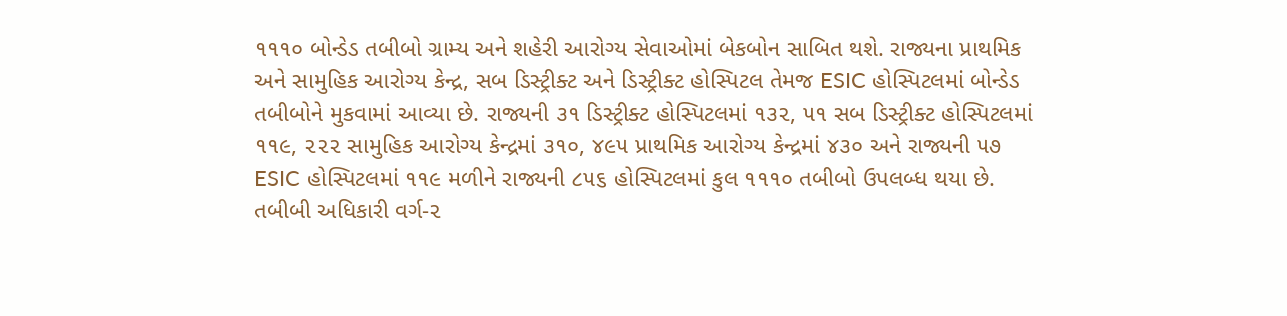૧૧૧૦ બોન્ડેડ તબીબો ગ્રામ્ય અને શહેરી આરોગ્ય સેવાઓમાં બેકબોન સાબિત થશે. રાજ્યના પ્રાથમિક અને સામુહિક આરોગ્ય કેન્દ્ર, સબ ડિસ્ટ્રીક્ટ અને ડિસ્ટ્રીક્ટ હોસ્પિટલ તેમજ ESIC હોસ્પિટલમાં બોન્ડેડ તબીબોને મુકવામાં આવ્યા છે. રાજ્યની ૩૧ ડિસ્ટ્રીક્ટ હોસ્પિટલમાં ૧૩૨, ૫૧ સબ ડિસ્ટ્રીક્ટ હોસ્પિટલમાં ૧૧૯, ૨૨૨ સામુહિક આરોગ્ય કેન્દ્રમાં ૩૧૦, ૪૯૫ પ્રાથમિક આરોગ્ય કેન્દ્રમાં ૪૩૦ અને રાજ્યની ૫૭ ESIC હોસ્પિટલમાં ૧૧૯ મળીને રાજ્યની ૮૫૬ હોસ્પિટલમાં કુલ ૧૧૧૦ તબીબો ઉપલબ્ધ થયા છે. તબીબી અધિકારી વર્ગ-૨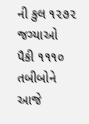ની કુલ ૧૨૭૨ જગ્યાઓ પૈકી ૧૧૧૦ તબીબોને આજે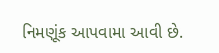નિમણૂંક આપવામા આવી છે.